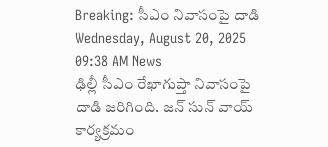Breaking: సీఎం నివాసంపై దాడి
Wednesday, August 20, 2025 09:38 AM News
ఢిల్లీ సీఎం రేఖాగుప్తా నివాసంపై దాడి జరిగింది. జన్ సున్ వాయ్ కార్యక్రమం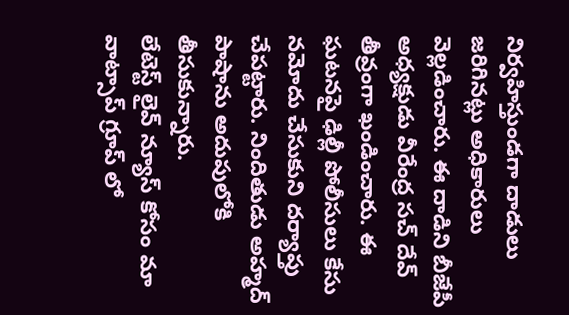నిర్వహిస్తుండగా దాడులు జరిగినట్లు అధికారులు వెల్లడించారు. ఈ దాడిని బీజేపీ అధ్యక్షుడు వీరేంద్ర సచ్ దేవ్ తీవ్రంగా ఖండించారు. ఈ ఘటనపై ఢిల్లీ పోలీసులు కేసు నమోదు చేసుకుని దర్యాప్తు చేపట్టారు. నిందితుడు అహ్మద్ పాషాను అదుపులోకి తీసుకున్నారు.
లేటెస్ట్ లైవ్ న్యూస్ కోసం మా వాట్సాప్ గ్రూప్ లో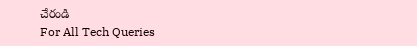చేరండి
For All Tech Queries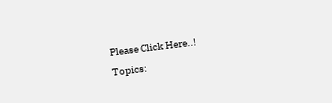Please Click Here..!
Topics: